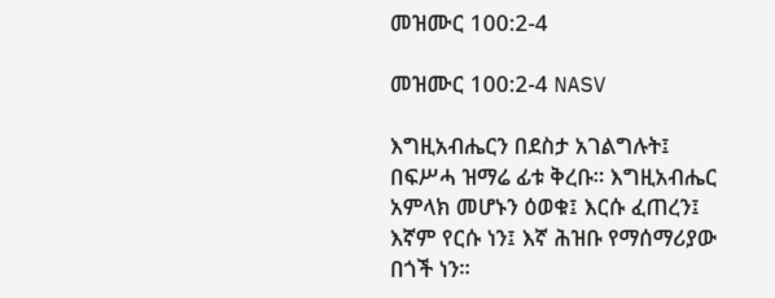መዝሙር 100:2-4

መዝሙር 100:2-4 NASV

እግዚአብሔርን በደስታ አገልግሉት፤ በፍሥሓ ዝማሬ ፊቱ ቅረቡ። እግዚአብሔር አምላክ መሆኑን ዕወቁ፤ እርሱ ፈጠረን፤ እኛም የርሱ ነን፤ እኛ ሕዝቡ የማሰማሪያው በጎች ነን።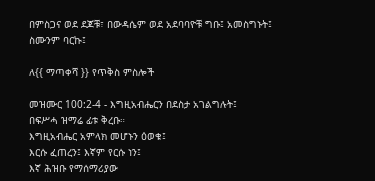በምስጋና ወደ ደጆቹ፣ በውዳሴም ወደ አደባባዮቹ ግቡ፤ አመስግኑት፤ ስሙንም ባርኩ፤

ለ{{ ማጣቀሻ }} የጥቅስ ምስሎች

መዝሙር 100:2-4 - እግዚአብሔርን በደስታ አገልግሉት፤
በፍሥሓ ዝማሬ ፊቱ ቅረቡ።
እግዚአብሔር አምላክ መሆኑን ዕወቁ፤
እርሱ ፈጠረን፤ እኛም የርሱ ነን፤
እኛ ሕዝቡ የማሰማሪያው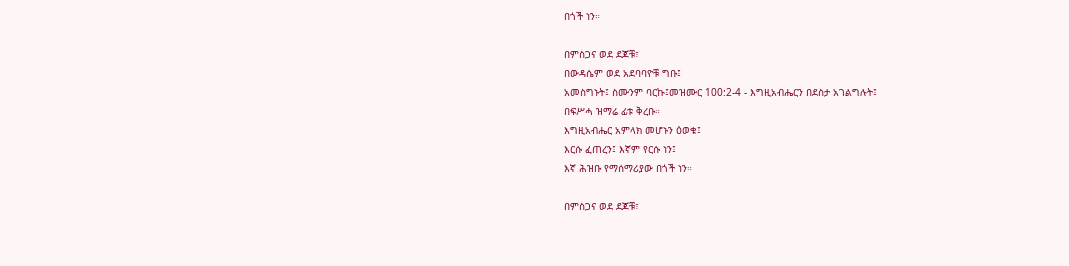በጎች ነን።

በምስጋና ወደ ደጆቹ፣
በውዳሴም ወደ አደባባዮቹ ግቡ፤
አመስግኑት፤ ስሙንም ባርኩ፤መዝሙር 100:2-4 - እግዚአብሔርን በደስታ አገልግሉት፤
በፍሥሓ ዝማሬ ፊቱ ቅረቡ።
እግዚአብሔር አምላክ መሆኑን ዕወቁ፤
እርሱ ፈጠረን፤ እኛም የርሱ ነን፤
እኛ ሕዝቡ የማሰማሪያው በጎች ነን።

በምስጋና ወደ ደጆቹ፣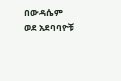በውዳሴም ወደ አደባባዮቹ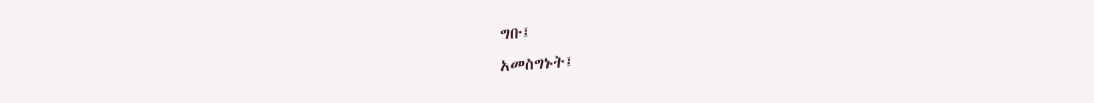ግቡ፤
አመስግኑት፤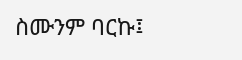ስሙንም ባርኩ፤